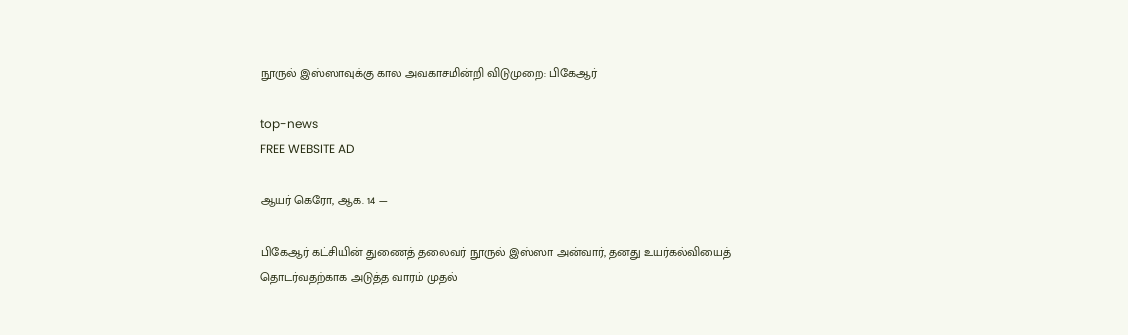நூருல் இஸ்ஸாவுக்கு கால அவகாசமின்றி விடுமுறை: பிகேஆர்

top-news
FREE WEBSITE AD

ஆயர் கெரோ, ஆக. 14 —

பிகேஆர் கட்சியின் துணைத் தலைவர் நூருல் இஸ்ஸா அன்வார், தனது உயர்கல்வியைத் தொடர்வதற்காக அடுத்த வாரம் முதல்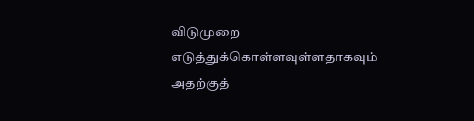விடுமுறை எடுத்துக்கொள்ளவுள்ளதாகவும் அதற்குத்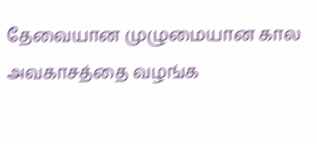தேவையான முழுமையான கால அவகாசத்தை வழங்க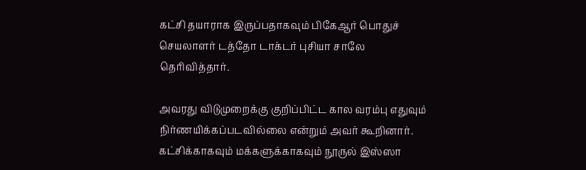கட்சி தயாராக இருப்பதாகவும் பிகேஆர் பொதுச் செயலாளர் டத்தோ டாக்டர் புசியா சாலே தெரிவித்தார்.

அவரது விடுமுறைக்கு குறிப்பிட்ட கால வரம்பு எதுவும் நிர்ணயிக்கப்படவில்லை என்றும் அவர் கூறினார். கட்சிக்காகவும் மக்களுக்காகவும் நூருல் இஸ்ஸா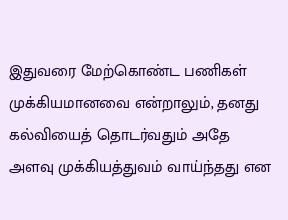இதுவரை மேற்கொண்ட பணிகள் முக்கியமானவை என்றாலும், தனது கல்வியைத் தொடர்வதும் அதே அளவு முக்கியத்துவம் வாய்ந்தது என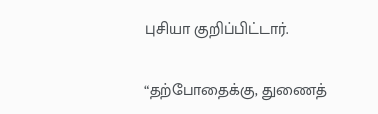புசியா குறிப்பிட்டார்.

“தற்போதைக்கு, துணைத்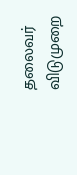தலைவர் விடுமுறை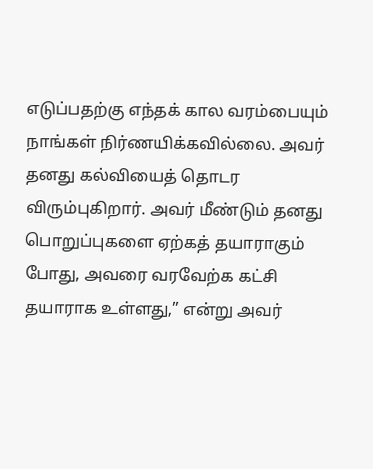எடுப்பதற்கு எந்தக் கால வரம்பையும் நாங்கள் நிர்ணயிக்கவில்லை. அவர் தனது கல்வியைத் தொடர விரும்புகிறார். அவர் மீண்டும் தனது பொறுப்புகளை ஏற்கத் தயாராகும் போது, அவரை வரவேற்க கட்சி தயாராக உள்ளது,” என்று அவர்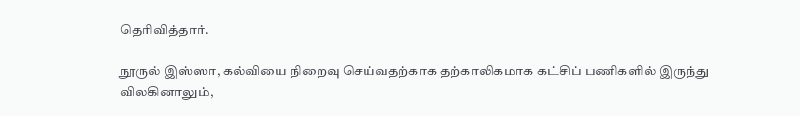தெரிவித்தார்.

நூருல் இஸ்ஸா, கல்வியை நிறைவு செய்வதற்காக தற்காலிகமாக கட்சிப் பணிகளில் இருந்து விலகினாலும்,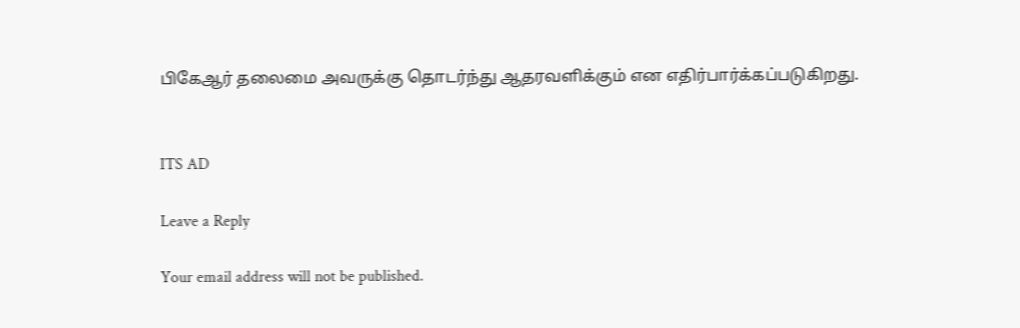பிகேஆர் தலைமை அவருக்கு தொடர்ந்து ஆதரவளிக்கும் என எதிர்பார்க்கப்படுகிறது.


ITS AD

Leave a Reply

Your email address will not be published.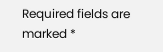Required fields are marked *